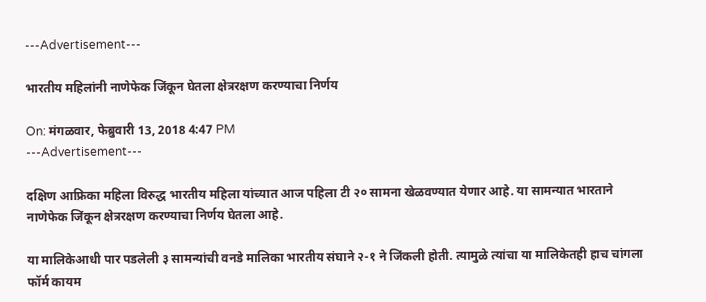---Advertisement---

भारतीय महिलांनी नाणेफेक जिंकून घेतला क्षेत्ररक्षण करण्याचा निर्णय

On: मंगळवार, फेब्रुवारी 13, 2018 4:47 PM
---Advertisement---

दक्षिण आफ्रिका महिला विरुद्ध भारतीय महिला यांच्यात आज पहिला टी २० सामना खेळवण्यात येणार आहे. या सामन्यात भारताने नाणेफेक जिंकून क्षेत्ररक्षण करण्याचा निर्णय घेतला आहे.

या मालिकेआधी पार पडलेली ३ सामन्यांची वनडे मालिका भारतीय संघाने २-१ ने जिंकली होती. त्यामुळे त्यांचा या मालिकेतही हाच चांगला फॉर्म कायम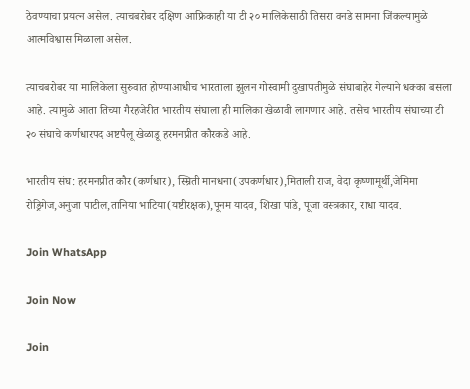ठेवण्याचा प्रयत्न असेल. त्याचबरोबर दक्षिण आफ्रिकाही या टी २० मालिकेसाठी तिसरा वनडे सामना जिंकल्यामुळे आत्मविश्वास मिळाला असेल.

त्याचबरोबर या मालिकेला सुरुवात होण्याआधीच भारताला झुलन गोस्वामी दुखापतीमुळे संघाबाहेर गेल्याने धक्का बसला आहे. त्यामुळे आता तिच्या गैरहजेरीत भारतीय संघाला ही मालिका खेळावी लागणार आहे. तसेच भारतीय संघाच्या टी २० संघाचे कर्णधारपद अष्टपैलू खेळाडू हरमनप्रीत कौरकडे आहे.

भारतीय संघ: हरमनप्रीत कौर(कर्णधार), स्म्रिती मानधना(उपकर्णधार),मिताली राज, वेदा कृष्णामूर्थी,जेमिमा रोड्रिगेज,अनुजा पाटील,तानिया भाटिया(यष्टीरक्षक),पूनम यादव, शिखा पांडे, पूजा वस्त्रकार, राधा यादव.

Join WhatsApp

Join Now

Join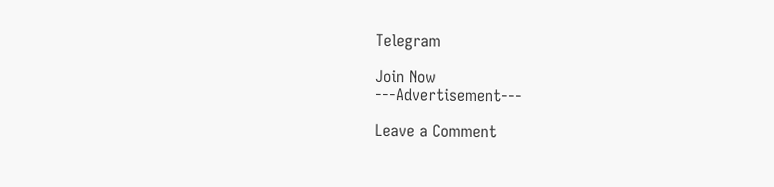Telegram

Join Now
---Advertisement---

Leave a Comment